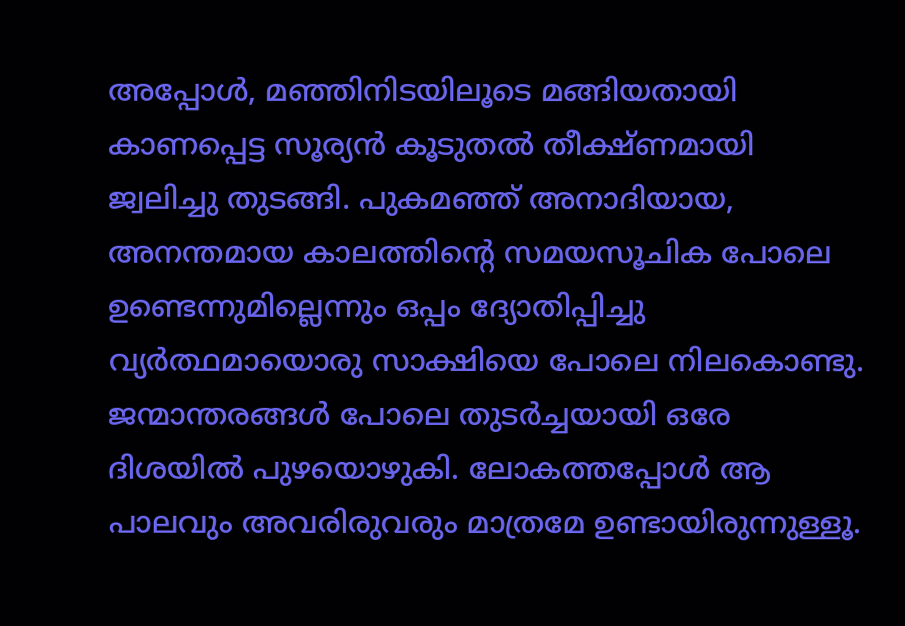അപ്പോൾ, മഞ്ഞിനിടയിലൂടെ മങ്ങിയതായി കാണപ്പെട്ട സൂര്യൻ കൂടുതൽ തീക്ഷ്ണമായി ജ്വലിച്ചു തുടങ്ങി. പുകമഞ്ഞ് അനാദിയായ, അനന്തമായ കാലത്തിന്റെ സമയസൂചിക പോലെ ഉണ്ടെന്നുമില്ലെന്നും ഒപ്പം ദ്യോതിപ്പിച്ചു വ്യർത്ഥമായൊരു സാക്ഷിയെ പോലെ നിലകൊണ്ടു. ജന്മാന്തരങ്ങൾ പോലെ തുടർച്ചയായി ഒരേ ദിശയിൽ പുഴയൊഴുകി. ലോകത്തപ്പോൾ ആ പാലവും അവരിരുവരും മാത്രമേ ഉണ്ടായിരുന്നുള്ളൂ.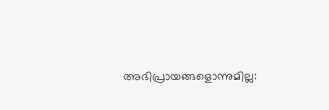അഭിപ്രായങ്ങളൊന്നുമില്ല: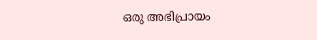ഒരു അഭിപ്രായം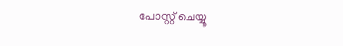പോസ്റ്റ് ചെയ്യൂ